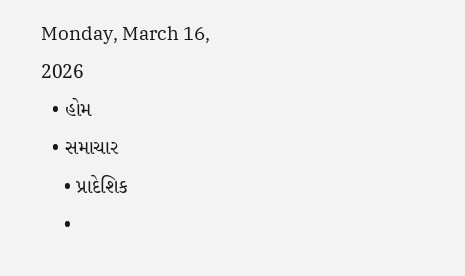Monday, March 16, 2026
  • હોમ
  • સમાચાર
    • પ્રાદેશિક
    •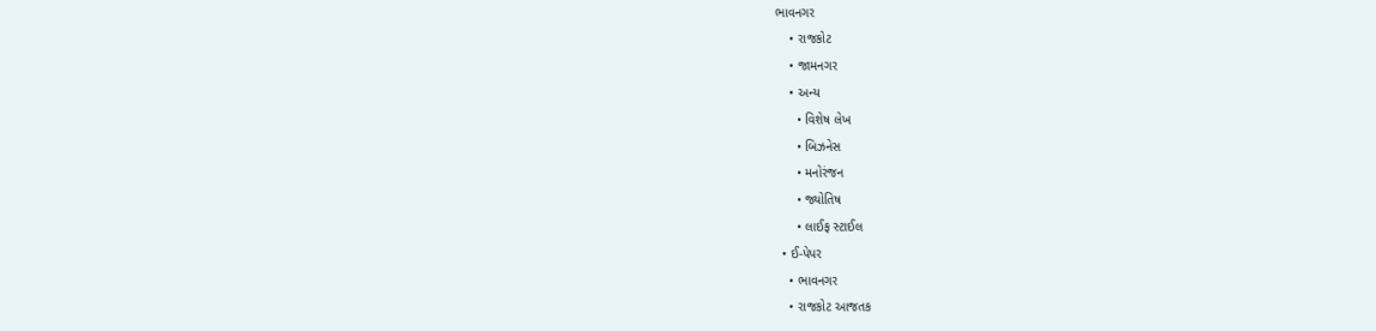ભાવનગર
    • રાજકોટ
    • જામનગર
    • અન્ય
      • વિશેષ લેખ
      • બિઝનેસ
      • મનોરંજન
      • જ્યોતિષ
      • લાઈફ સ્ટાઈલ
  • ઈ-પેપર
    • ભાવનગર
    • રાજકોટ આજતક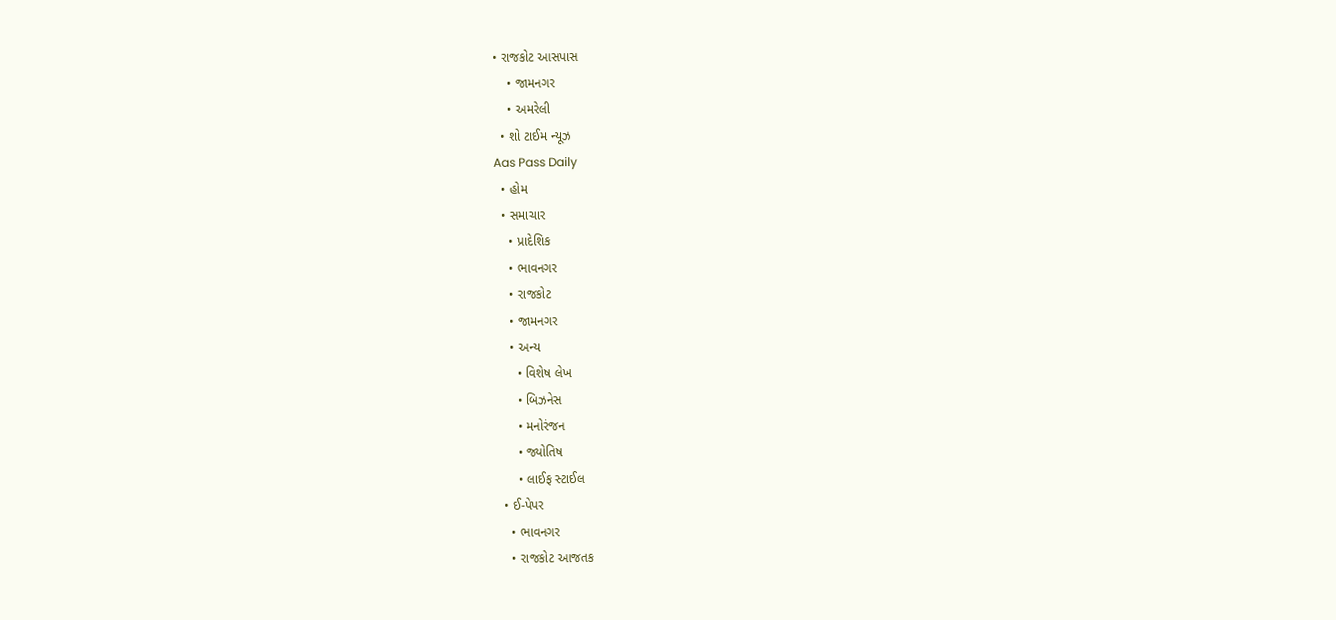• રાજકોટ આસપાસ
    • જામનગર
    • અમરેલી
  • શો ટાઈમ ન્યૂઝ
Aas Pass Daily
  • હોમ
  • સમાચાર
    • પ્રાદેશિક
    • ભાવનગર
    • રાજકોટ
    • જામનગર
    • અન્ય
      • વિશેષ લેખ
      • બિઝનેસ
      • મનોરંજન
      • જ્યોતિષ
      • લાઈફ સ્ટાઈલ
  • ઈ-પેપર
    • ભાવનગર
    • રાજકોટ આજતક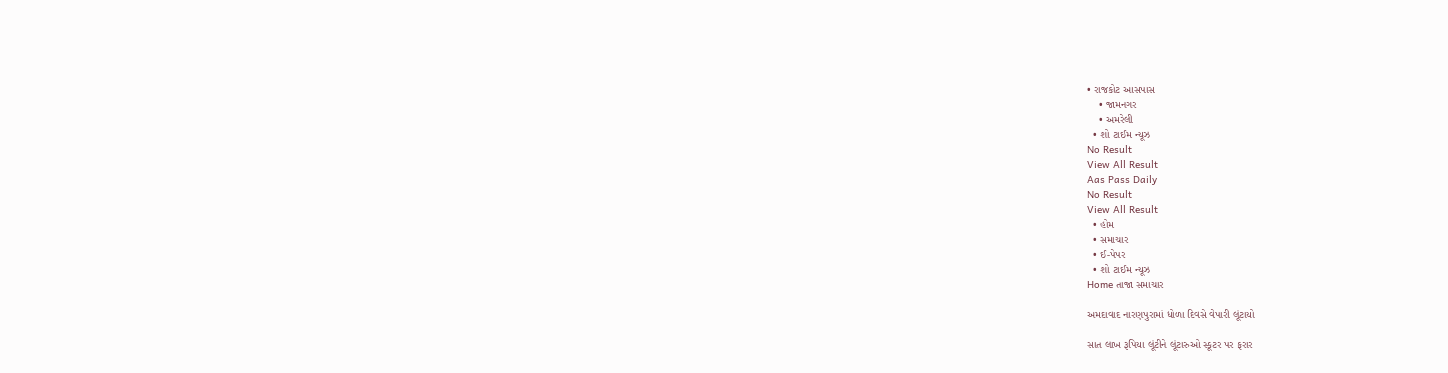• રાજકોટ આસપાસ
    • જામનગર
    • અમરેલી
  • શો ટાઈમ ન્યૂઝ
No Result
View All Result
Aas Pass Daily
No Result
View All Result
  • હોમ
  • સમાચાર
  • ઈ-પેપર
  • શો ટાઈમ ન્યૂઝ
Home તાજા સમાચાર

અમદાવાદ નારણપુરામાં ધોળા દિવસે વેપારી લૂંટાયો

સાત લાખ રૂપિયા લૂંટીને લૂંટારુઓ સ્કૂટર પર ફરાર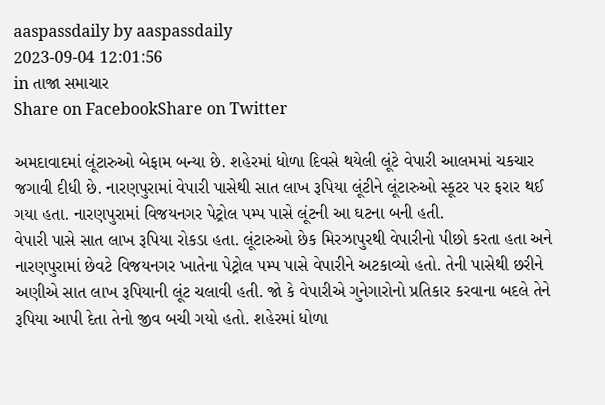aaspassdaily by aaspassdaily
2023-09-04 12:01:56
in તાજા સમાચાર
Share on FacebookShare on Twitter

અમદાવાદમાં લૂંટારુઓ બેફામ બન્યા છે. શહેરમાં ધોળા દિવસે થયેલી લૂંટે વેપારી આલમમાં ચકચાર જગાવી દીધી છે. નારણપુરામાં વેપારી પાસેથી સાત લાખ રૂપિયા લૂંટીને લૂંટારુઓ સ્કૂટર પર ફરાર થઈ ગયા હતા. નારણપુરામાં વિજયનગર પેટ્રોલ પમ્પ પાસે લૂંટની આ ઘટના બની હતી.
વેપારી પાસે સાત લાખ રૂપિયા રોકડા હતા. લૂંટારુઓ છેક મિરઝાપુરથી વેપારીનો પીછો કરતા હતા અને નારણપુરામાં છેવટે વિજયનગર ખાતેના પેટ્રોલ પમ્પ પાસે વેપારીને અટકાવ્યો હતો. તેની પાસેથી છરીને અણીએ સાત લાખ રૂપિયાની લૂંટ ચલાવી હતી. જો કે વેપારીએ ગુનેગારોનો પ્રતિકાર કરવાના બદલે તેને રૂપિયા આપી દેતા તેનો જીવ બચી ગયો હતો. શહેરમાં ધોળા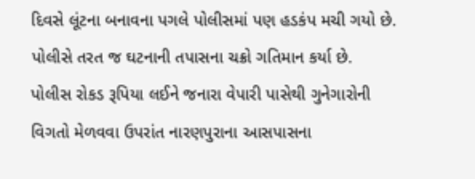દિવસે લૂંટના બનાવના પગલે પોલીસમાં પણ હડકંપ મચી ગયો છે. પોલીસે તરત જ ઘટનાની તપાસના ચક્રો ગતિમાન કર્યા છે.
પોલીસ રોકડ રૂપિયા લઈને જનારા વેપારી પાસેથી ગુનેગારોની વિગતો મેળવવા ઉપરાંત નારણપુરાના આસપાસના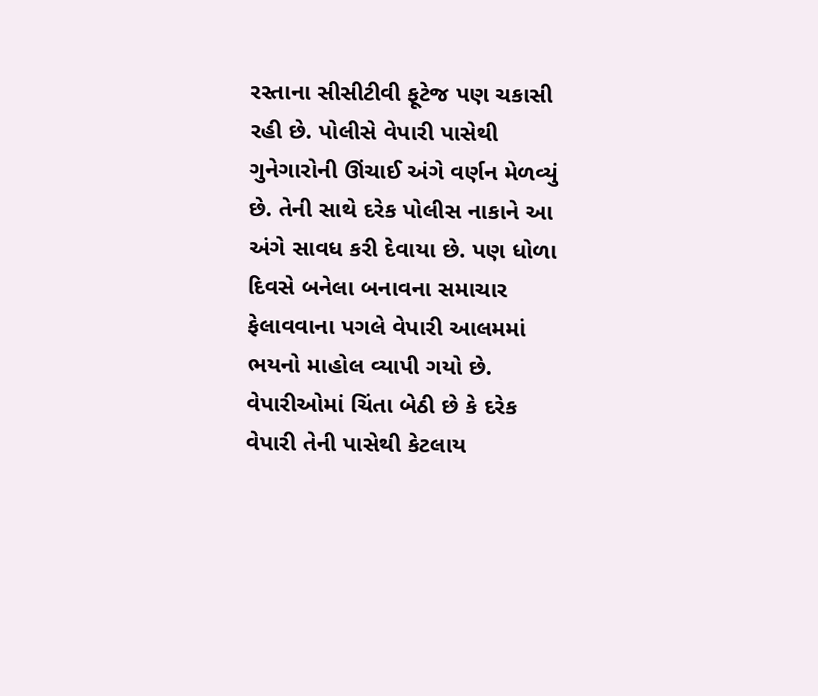રસ્તાના સીસીટીવી ફૂટેજ પણ ચકાસી રહી છે. પોલીસે વેપારી પાસેથી ગુનેગારોની ઊંચાઈ અંગે વર્ણન મેળવ્યું છે. તેની સાથે દરેક પોલીસ નાકાને આ અંગે સાવધ કરી દેવાયા છે. પણ ધોળા દિવસે બનેલા બનાવના સમાચાર ફેલાવવાના પગલે વેપારી આલમમાં ભયનો માહોલ વ્યાપી ગયો છે. વેપારીઓમાં ચિંતા બેઠી છે કે દરેક વેપારી તેની પાસેથી કેટલાય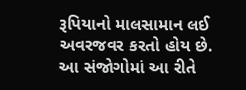રૂપિયાનો માલસામાન લઈ અવરજવર કરતો હોય છે. આ સંજોગોમાં આ રીતે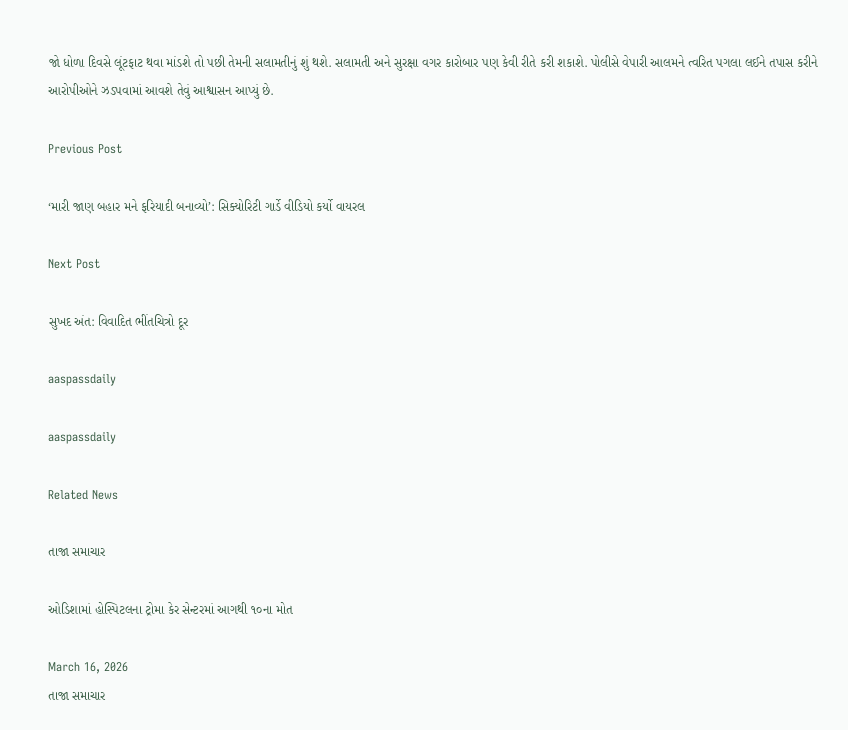જો ધોળા દિવસે લૂંટફાટ થવા માંડશે તો પછી તેમની સલામતીનું શું થશે. સલામતી અને સુરક્ષા વગર કારોબાર પણ કેવી રીતે કરી શકાશે. પોલીસે વેપારી આલમને ત્વરિત પગલા લઈને તપાસ કરીને આરોપીઓને ઝડપવામાં આવશે તેવું આશ્વાસન આપ્યું છે.

Previous Post

‘મારી જાણ બહાર મને ફરિયાદી બનાવ્યો’: સિક્યોરિટી ગાર્ડે વીડિયો કર્યો વાયરલ

Next Post

સુખદ અંત: વિવાદિત ભીંતચિત્રો દૂર

aaspassdaily

aaspassdaily

Related News

તાજા સમાચાર

ઓડિશામાં હોસ્પિટલના ટ્રોમા કેર સેન્ટરમાં આગથી ૧૦ના મોત

March 16, 2026
તાજા સમાચાર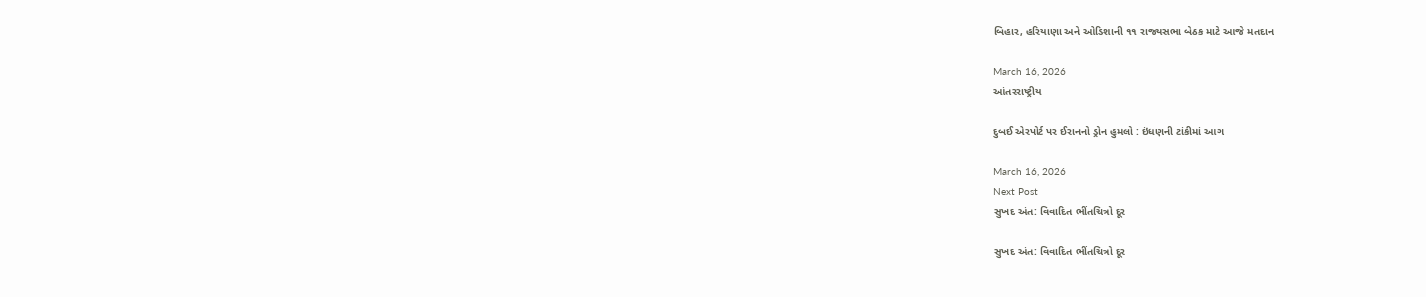બિહાર, હરિયાણા અને ઓડિશાની ૧૧ રાજ્યસભા બેઠક માટે આજે મતદાન

March 16, 2026
આંતરરાષ્ટ્રીય

દુબઈ એરપોર્ટ પર ઈરાનનો ડ્રોન હુમલો : ઇંધણની ટાંકીમાં આગ

March 16, 2026
Next Post
સુખદ અંત: વિવાદિત ભીંતચિત્રો દૂર

સુખદ અંત: વિવાદિત ભીંતચિત્રો દૂર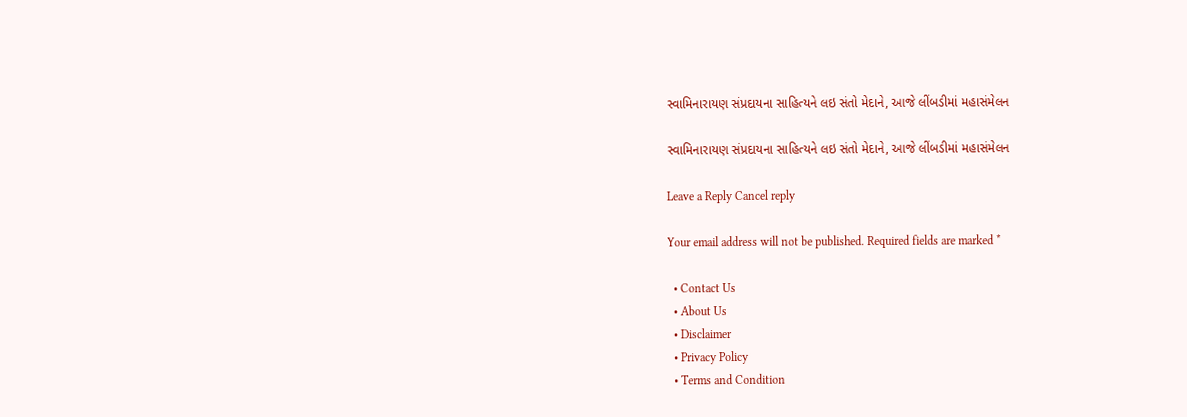સ્વામિનારાયણ સંપ્રદાયના સાહિત્યને લઇ સંતો મેદાને, આજે લીંબડીમાં મહાસંમેલન

સ્વામિનારાયણ સંપ્રદાયના સાહિત્યને લઇ સંતો મેદાને, આજે લીંબડીમાં મહાસંમેલન

Leave a Reply Cancel reply

Your email address will not be published. Required fields are marked *

  • Contact Us
  • About Us
  • Disclaimer
  • Privacy Policy
  • Terms and Condition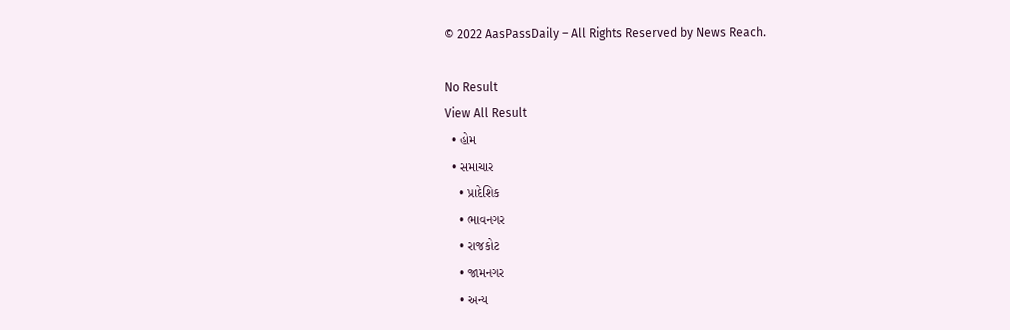© 2022 AasPassDaily – All Rights Reserved by News Reach.

No Result
View All Result
  • હોમ
  • સમાચાર
    • પ્રાદેશિક
    • ભાવનગર
    • રાજકોટ
    • જામનગર
    • અન્ય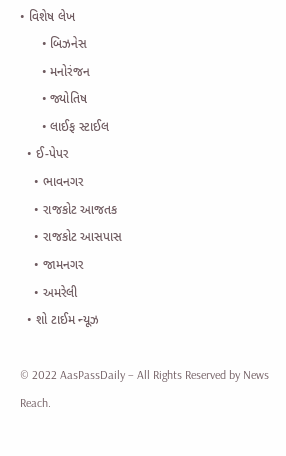• વિશેષ લેખ
      • બિઝનેસ
      • મનોરંજન
      • જ્યોતિષ
      • લાઈફ સ્ટાઈલ
  • ઈ-પેપર
    • ભાવનગર
    • રાજકોટ આજતક
    • રાજકોટ આસપાસ
    • જામનગર
    • અમરેલી
  • શો ટાઈમ ન્યૂઝ

© 2022 AasPassDaily – All Rights Reserved by News Reach.